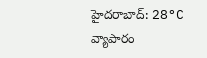హైదరాబాద్: 28°C
వ్యాపారం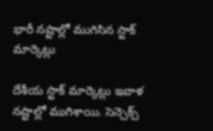భారీ నష్టాల్లో ముగిసిన స్టాక్ మార్కెట్లు

దేశీయ స్టాక్ మార్కెట్లు ఇవాళ నష్టాల్లో ముగిశాయి. సెన్సెక్స్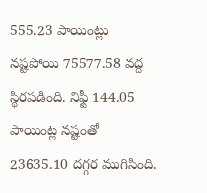555.23 పాయింట్లు నష్టపోయి 75577.58 వద్ద స్థిరపడింది. నిఫ్టీ 144.05 పాయింట్ల నష్టంతో 23635.10 దగ్గర ముగిసింది.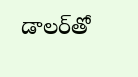డాలర్‌తో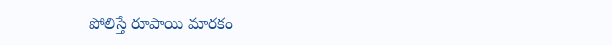పోలిస్తే రూపాయి మారకం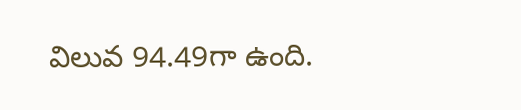విలువ 94.49గా ఉంది.